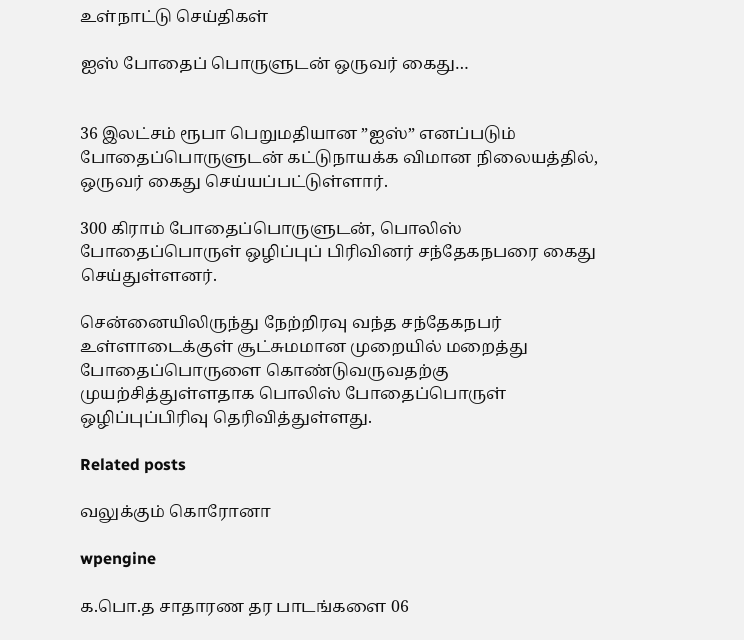உள்நாட்டு செய்திகள்

ஐஸ் போதைப் பொருளுடன் ஒருவர் கைது…


36 இலட்சம் ரூபா பெறுமதியான ”ஐஸ்” எனப்படும் போதைப்பொருளுடன் கட்டுநாயக்க விமான நிலையத்தில், ஒருவர் கைது செய்யப்பட்டுள்ளார்.

300 கிராம் போதைப்பொருளுடன், பொலிஸ் போதைப்பொருள் ஒழிப்புப் பிரிவினர் சந்தேகநபரை கைது செய்துள்ளனர்.

சென்னையிலிருந்து நேற்றிரவு வந்த சந்தேகநபர் உள்ளாடைக்குள் சூட்சுமமான முறையில் மறைத்து போதைப்பொருளை கொண்டுவருவதற்கு முயற்சித்துள்ளதாக பொலிஸ் போதைப்பொருள் ஒழிப்புப்பிரிவு தெரிவித்துள்ளது.

Related posts

வலுக்கும் கொரோனா

wpengine

க.பொ.த சாதாரண தர பாடங்களை 06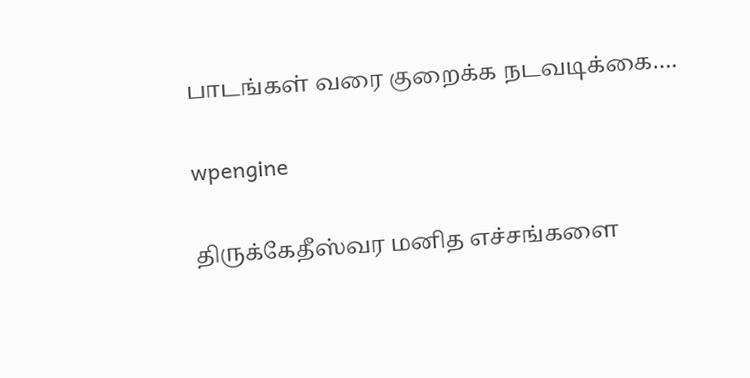பாடங்கள் வரை குறைக்க நடவடிக்கை….

wpengine

திருக்கேதீஸ்வர மனித எச்சங்களை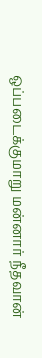ஒப்படைக்குமாறு மன்னார் நீதவான்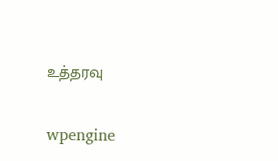உத்தரவு

wpengine